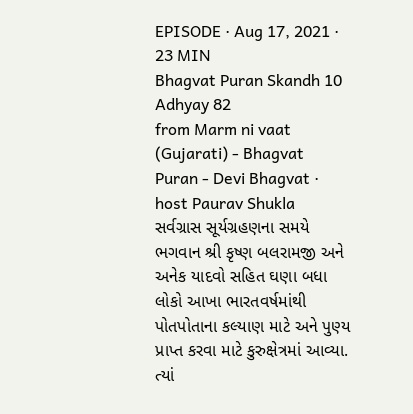EPISODE · Aug 17, 2021 · 23 MIN
Bhagvat Puran Skandh 10 Adhyay 82
from Marm ni vaat (Gujarati) - Bhagvat Puran - Devi Bhagvat · host Paurav Shukla
સર્વગ્રાસ સૂર્યગ્રહણના સમયે ભગવાન શ્રી કૃષ્ણ બલરામજી અને અનેક યાદવો સહિત ઘણા બધા લોકો આખા ભારતવર્ષમાંથી પોતપોતાના કલ્યાણ માટે અને પુણ્ય પ્રાપ્ત કરવા માટે કુરુક્ષેત્રમાં આવ્યા. ત્યાં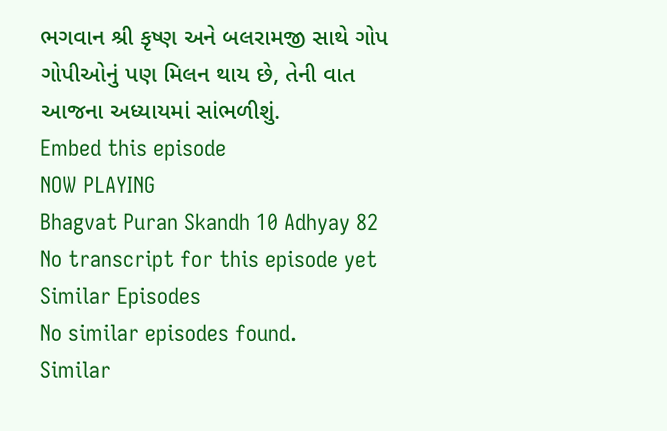ભગવાન શ્રી કૃષ્ણ અને બલરામજી સાથે ગોપ ગોપીઓનું પણ મિલન થાય છે, તેની વાત આજના અધ્યાયમાં સાંભળીશું.
Embed this episode
NOW PLAYING
Bhagvat Puran Skandh 10 Adhyay 82
No transcript for this episode yet
Similar Episodes
No similar episodes found.
Similar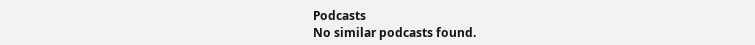Podcasts
No similar podcasts found.